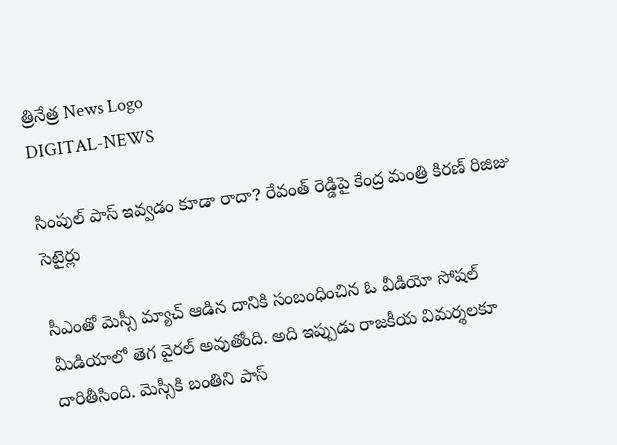త్రినేత్ర News Logo
DIGITAL-NEWS

సింపుల్ పాస్ ఇవ్వడం కూడా రాదా? రేవంత్ రెడ్డిపై కేంద్ర మంత్రి కిరణ్ రిజిజు సెటైర్లు

సీఎంతో మెస్సీ మ్యాచ్ ఆడిన దానికి సంబంధించిన ఓ వీడియో సోషల్ మీడియాలో తెగ వైరల్ అవుతోంది. అది ఇప్పుడు రాజకీయ విమర్శలకూ దారితీసింది. మెస్సీకి బంతిని పాస్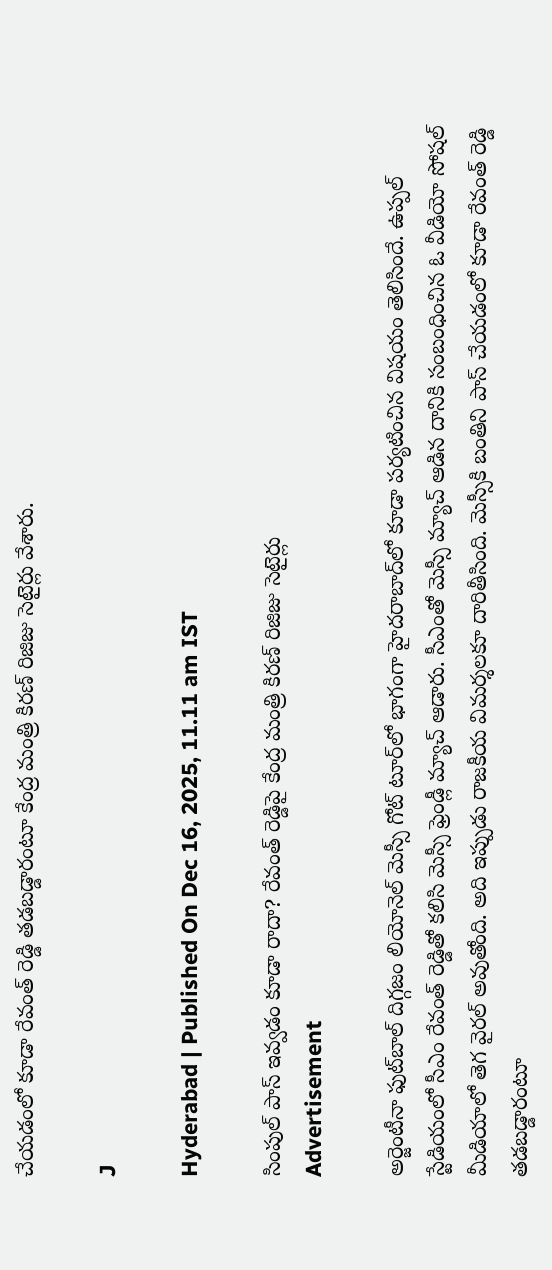చేయడంలో కూడా రేవంత్ రెడ్డి తడబడ్డారంటూ కేంద్ర మంత్రి కిరణ్ రిజిజు సెటైర్లు వేశారు.

J

Hyderabad | Published On Dec 16, 2025, 11.11 am IST

సింపుల్ పాస్ ఇవ్వడం కూడా రాదా? రేవంత్ రెడ్డిపై కేంద్ర మంత్రి కిరణ్ రిజిజు సెటైర్లు
Advertisement

అర్జెంటీనా ఫుట్‌బాల్ దిగ్గజం లియోనెల్ మెస్సీ గోట్ టూర్‌లో భాగంగా హైదరాబాద్‌లో కూడా పర్యటించిన విషయం తెలిసిందే. ఉప్పల్ స్టేడియంలో సీఎం రేవంత్ రెడ్డితో కలిసి మెస్సీ ఫ్రెండ్లీ మ్యాచ్ ఆడారు. సీఎంతో మెస్సీ మ్యాచ్ ఆడిన దానికి సంబంధించిన ఓ వీడియో సోషల్ మీడియాలో తెగ వైరల్ అవుతోంది. అది ఇప్పుడు రాజకీయ విమర్శలకూ దారితీసింది. మెస్సీకి బంతిని పాస్ చేయడంలో కూడా రేవంత్ రెడ్డి తడబడ్డారంటూ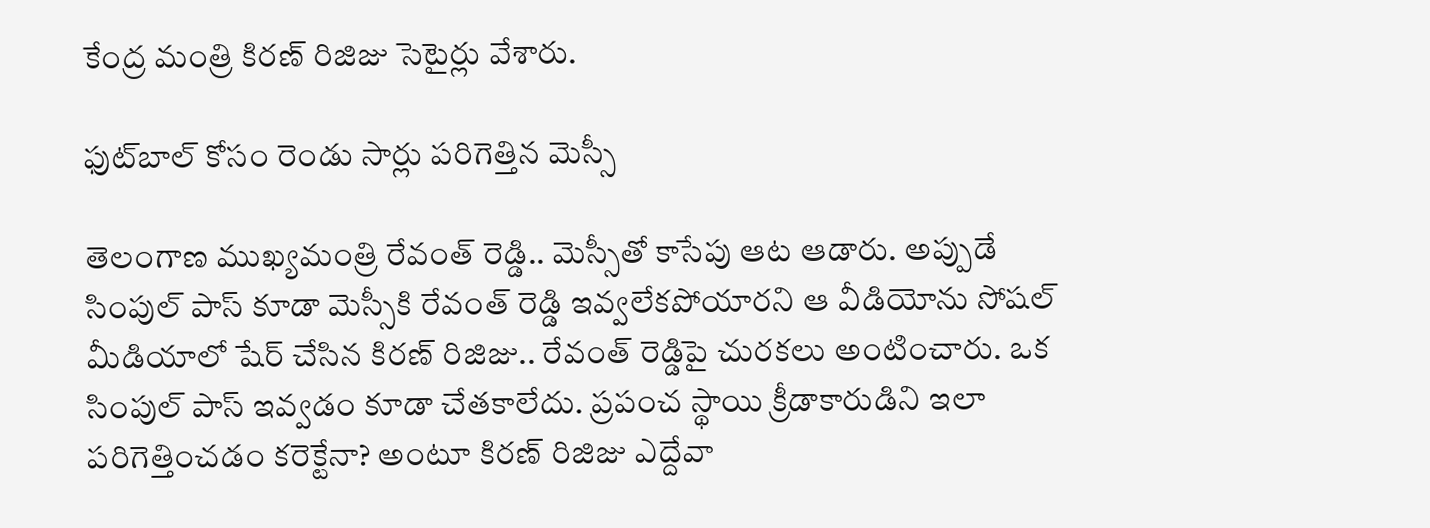కేంద్ర మంత్రి కిరణ్ రిజిజు సెటైర్లు వేశారు.

ఫుట్‌బాల్ కోసం రెండు సార్లు పరిగెత్తిన మెస్సీ

తెలంగాణ ముఖ్యమంత్రి రేవంత్ రెడ్డి.. మెస్సీతో కాసేపు ఆట ఆడారు. అప్పుడే సింపుల్ పాస్ కూడా మెస్సీకి రేవంత్ రెడ్డి ఇవ్వలేకపోయారని ఆ వీడియోను సోషల్ మీడియాలో షేర్ చేసిన కిరణ్ రిజిజు.. రేవంత్ రెడ్డిపై చురకలు అంటించారు. ఒక సింపుల్ పాస్ ఇవ్వడం కూడా చేతకాలేదు. ప్రపంచ స్థాయి క్రీడాకారుడిని ఇలా పరిగెత్తించడం కరెక్టేనా? అంటూ కిరణ్ రిజిజు ఎద్దేవా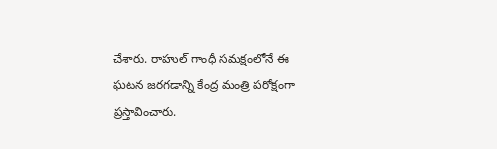చేశారు. రాహుల్ గాంధీ సమక్షంలోనే ఈ ఘటన జరగడాన్ని కేంద్ర మంత్రి పరోక్షంగా ప్రస్తావించారు.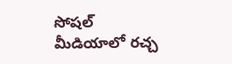సోషల్ మీడియాలో రచ్చ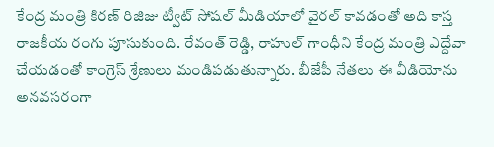కేంద్ర మంత్రి కిరణ్ రిజిజు ట్వీట్ సోషల్ మీడియాలో వైరల్ కావడంతో అది కాస్త రాజకీయ రంగు పూసుకుంది. రేవంత్ రెడ్డి, రాహుల్ గాంధీని కేంద్ర మంత్రి ఎద్దేవా చేయడంతో కాంగ్రెస్ శ్రేణులు మండిపడుతున్నారు. బీజేపీ నేతలు ఈ వీడియోను అనవసరంగా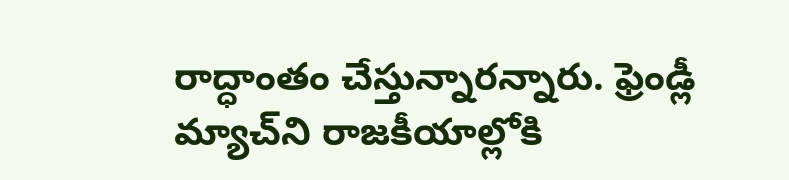రాద్ధాంతం చేస్తున్నారన్నారు. ఫ్రెండ్లీ మ్యాచ్‌ని రాజకీయాల్లోకి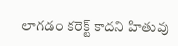లాగడం కరెక్ట్ కాదని హితువు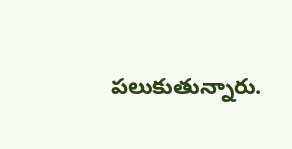పలుకుతున్నారు.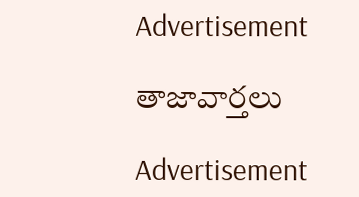Advertisement

తాజావార్తలు

Advertisement